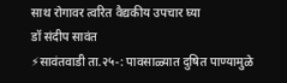साथ रोगावर त्वरित वैद्यकीय उपचार घ्या
डॉ संदीप सावंत
⚡सावंतवाडी ता.२५-: पावसाळ्यात दुषित पाण्यामुळे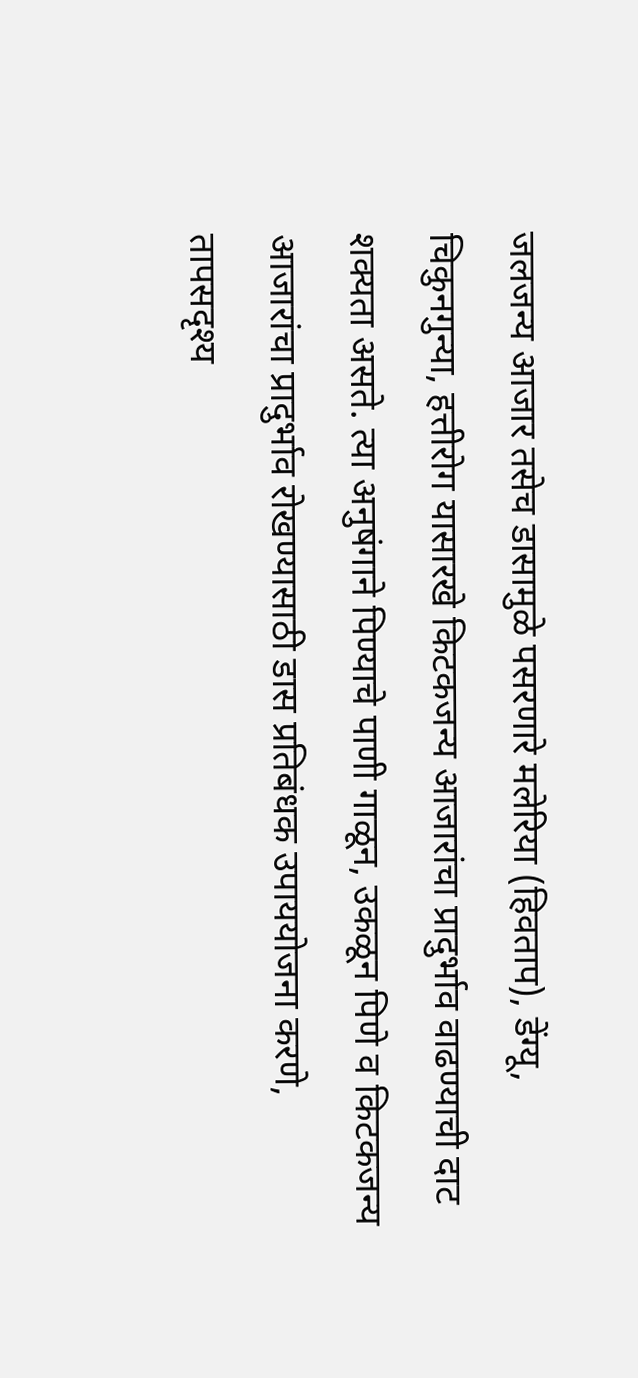जलजन्य आजार तसेच डासामुळे पसरणारे मलेरिया (हिवताप), डेंग्यू, चिकुनगुन्या, हत्तीरोग यासारखे किटकजन्य आजारांचा प्रादुर्भाव वाढण्याची दाट शक्यता असते. त्या अनुषंगाने पिण्याचे पाणी गाळून, उकळून पिणे व किटकजन्य आजारांचा प्रादुर्भाव रोखण्यासाठी डास प्रतिबंधक उपाययोजना करणे, तापसदृश्य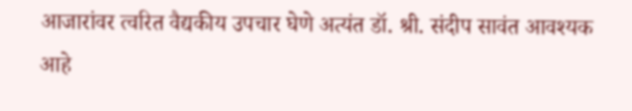आजारांवर त्वरित वैद्यकीय उपचार घेणे अत्यंत डॉ. श्री. संदीप सावंत आवश्यक आहे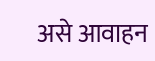असे आवाहन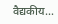वैद्यकीय…